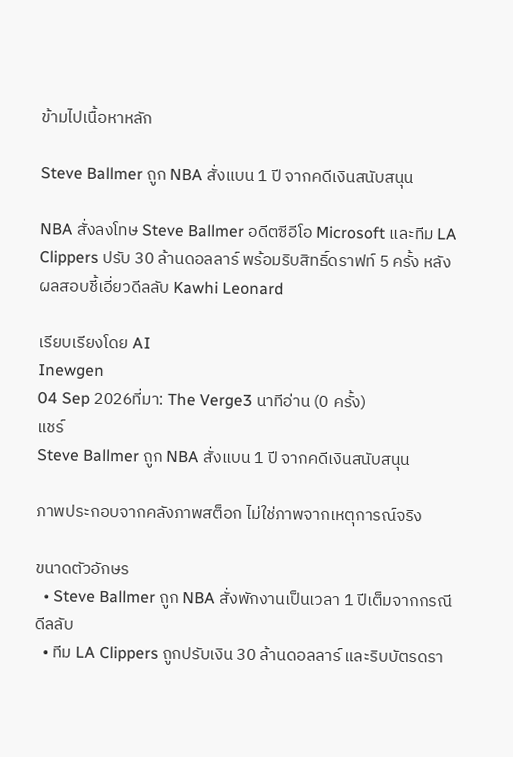ข้ามไปเนื้อหาหลัก

Steve Ballmer ถูก NBA สั่งแบน 1 ปี จากคดีเงินสนับสนุน

NBA สั่งลงโทษ Steve Ballmer อดีตซีอีโอ Microsoft และทีม LA Clippers ปรับ 30 ล้านดอลลาร์ พร้อมริบสิทธิ์ดราฟท์ 5 ครั้ง หลังผลสอบชี้เอี่ยวดีลลับ Kawhi Leonard

เรียบเรียงโดย AI
Inewgen
04 Sep 2026ที่มา: The Verge3 นาทีอ่าน (0 ครั้ง)
แชร์
Steve Ballmer ถูก NBA สั่งแบน 1 ปี จากคดีเงินสนับสนุน

ภาพประกอบจากคลังภาพสต็อก ไม่ใช่ภาพจากเหตุการณ์จริง

ขนาดตัวอักษร
  • Steve Ballmer ถูก NBA สั่งพักงานเป็นเวลา 1 ปีเต็มจากกรณีดีลลับ
  • ทีม LA Clippers ถูกปรับเงิน 30 ล้านดอลลาร์ และริบบัตรดรา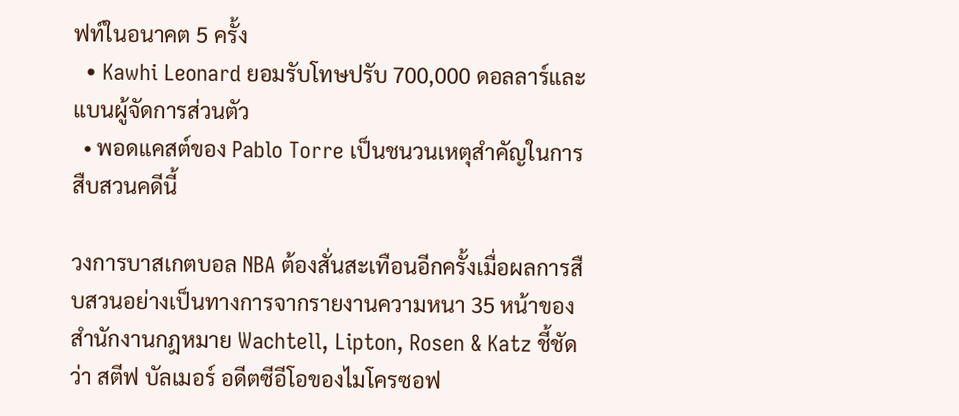ฟท์ในอนาคต 5 ครั้ง
  • Kawhi Leonard ยอมรับโทษปรับ 700,000 ดอลลาร์และแบนผู้จัดการส่วนตัว
  • พอดแคสต์ของ Pablo Torre เป็นชนวนเหตุสำคัญในการสืบสวนคดีนี้

วงการบาสเกตบอล NBA ต้องสั่นสะเทือนอีกครั้งเมื่อผลการสืบสวนอย่างเป็นทางการจากรายงานความหนา 35 หน้าของสำนักงานกฎหมาย Wachtell, Lipton, Rosen & Katz ชี้ชัดว่า สตีฟ บัลเมอร์ อดีตซีอีโอของไมโครซอฟ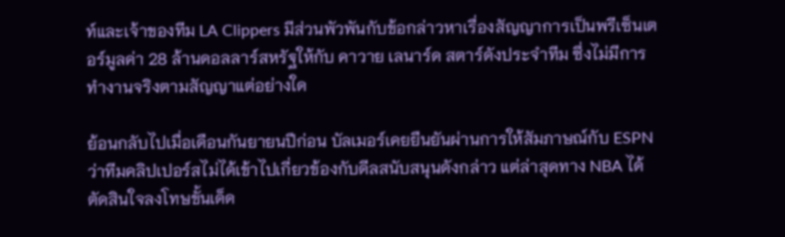ท์และเจ้าของทีม LA Clippers มีส่วนพัวพันกับข้อกล่าวหาเรื่องสัญญาการเป็นพรีเซ็นเตอร์มูลค่า 28 ล้านดอลลาร์สหรัฐให้กับ คาวาย เลนาร์ด สตาร์ดังประจำทีม ซึ่งไม่มีการทำงานจริงตามสัญญาแต่อย่างใด

ย้อนกลับไปเมื่อเดือนกันยายนปีก่อน บัลเมอร์เคยยืนยันผ่านการให้สัมภาษณ์กับ ESPN ว่าทีมคลิปเปอร์สไม่ได้เข้าไปเกี่ยวข้องกับดีลสนับสนุนดังกล่าว แต่ล่าสุดทาง NBA ได้ตัดสินใจลงโทษขั้นเด็ด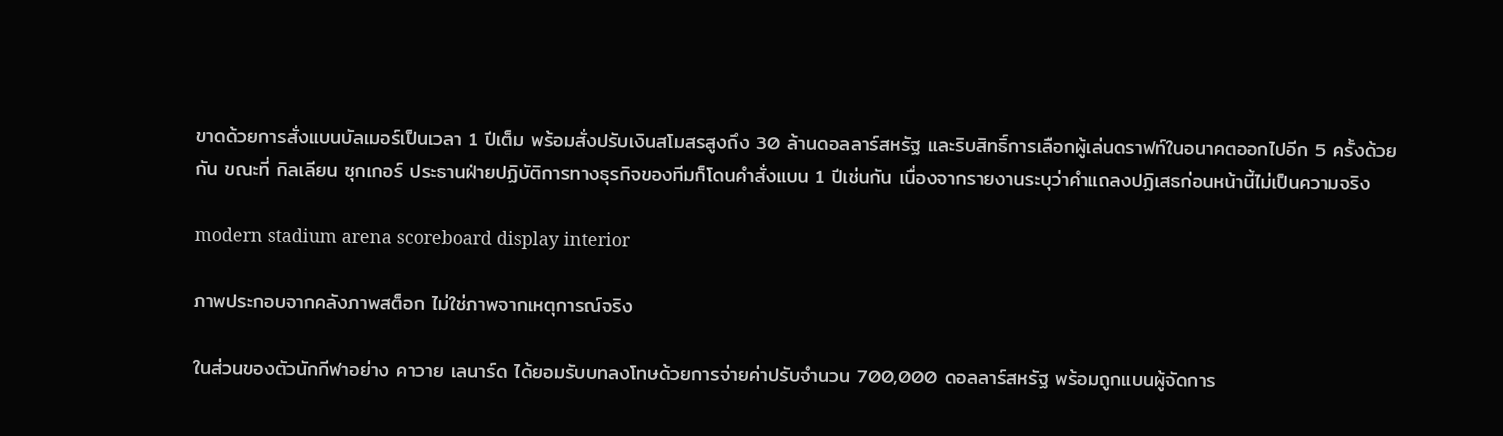ขาดด้วยการสั่งแบนบัลเมอร์เป็นเวลา 1 ปีเต็ม พร้อมสั่งปรับเงินสโมสรสูงถึง 30 ล้านดอลลาร์สหรัฐ และริบสิทธิ์การเลือกผู้เล่นดราฟท์ในอนาคตออกไปอีก 5 ครั้งด้วยกัน ขณะที่ กิลเลียน ซุกเกอร์ ประธานฝ่ายปฏิบัติการทางธุรกิจของทีมก็โดนคำสั่งแบน 1 ปีเช่นกัน เนื่องจากรายงานระบุว่าคำแถลงปฏิเสธก่อนหน้านี้ไม่เป็นความจริง

modern stadium arena scoreboard display interior

ภาพประกอบจากคลังภาพสต็อก ไม่ใช่ภาพจากเหตุการณ์จริง

ในส่วนของตัวนักกีฬาอย่าง คาวาย เลนาร์ด ได้ยอมรับบทลงโทษด้วยการจ่ายค่าปรับจำนวน 700,000 ดอลลาร์สหรัฐ พร้อมถูกแบนผู้จัดการ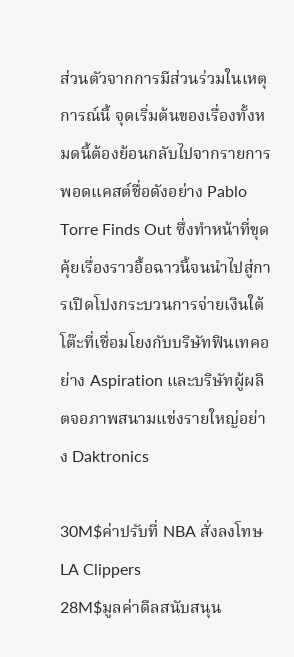ส่วนตัวจากการมีส่วนร่วมในเหตุการณ์นี้ จุดเริ่มต้นของเรื่องทั้งหมดนี้ต้องย้อนกลับไปจากรายการพอดแคสต์ชื่อดังอย่าง Pablo Torre Finds Out ซึ่งทำหน้าที่ขุดคุ้ยเรื่องราวอื้อฉาวนี้จนนำไปสู่การเปิดโปงกระบวนการจ่ายเงินใต้โต๊ะที่เชื่อมโยงกับบริษัทฟินเทคอย่าง Aspiration และบริษัทผู้ผลิตจอภาพสนามแข่งรายใหญ่อย่าง Daktronics

30M$ค่าปรับที่ NBA สั่งลงโทษ LA Clippers
28M$มูลค่าดีลสนับสนุน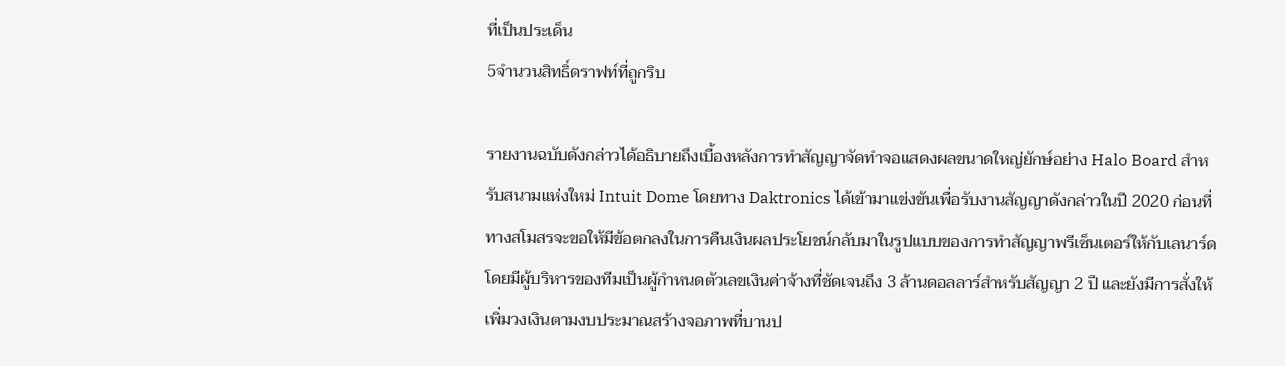ที่เป็นประเด็น
5จำนวนสิทธิ์ดราฟท์ที่ถูกริบ

รายงานฉบับดังกล่าวได้อธิบายถึงเบื้องหลังการทำสัญญาจัดทำจอแสดงผลขนาดใหญ่ยักษ์อย่าง Halo Board สำหรับสนามแห่งใหม่ Intuit Dome โดยทาง Daktronics ได้เข้ามาแข่งขันเพื่อรับงานสัญญาดังกล่าวในปี 2020 ก่อนที่ทางสโมสรจะขอให้มีข้อตกลงในการคืนเงินผลประโยชน์กลับมาในรูปแบบของการทำสัญญาพรีเซ็นเตอร์ให้กับเลนาร์ด โดยมีผู้บริหารของทีมเป็นผู้กำหนดตัวเลขเงินค่าจ้างที่ชัดเจนถึง 3 ล้านดอลลาร์สำหรับสัญญา 2 ปี และยังมีการสั่งให้เพิ่มวงเงินตามงบประมาณสร้างจอภาพที่บานป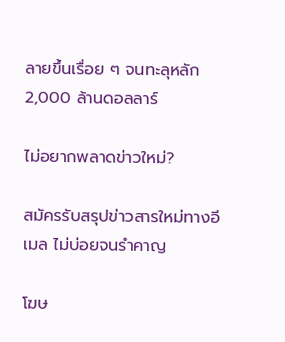ลายขึ้นเรื่อย ๆ จนทะลุหลัก 2,000 ล้านดอลลาร์

ไม่อยากพลาดข่าวใหม่?

สมัครรับสรุปข่าวสารใหม่ทางอีเมล ไม่บ่อยจนรำคาญ

โฆษ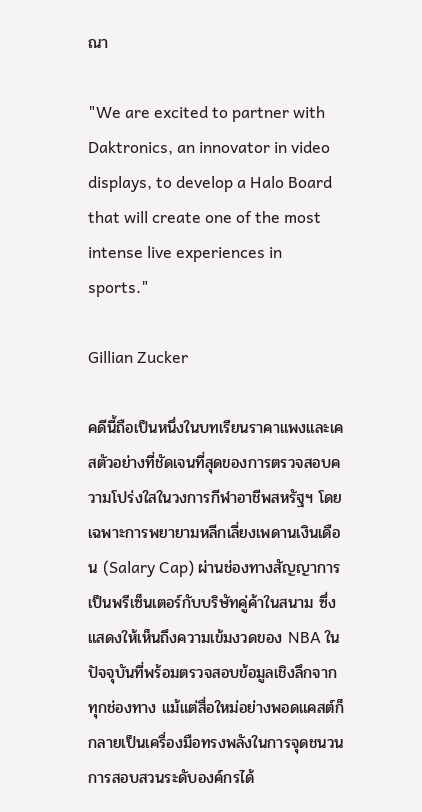ณา

"We are excited to partner with Daktronics, an innovator in video displays, to develop a Halo Board that will create one of the most intense live experiences in sports."

Gillian Zucker

คดีนี้ถือเป็นหนึ่งในบทเรียนราคาแพงและเคสตัวอย่างที่ชัดเจนที่สุดของการตรวจสอบความโปร่งใสในวงการกีฬาอาชีพสหรัฐฯ โดยเฉพาะการพยายามหลีกเลี่ยงเพดานเงินเดือน (Salary Cap) ผ่านช่องทางสัญญาการเป็นพรีเซ็นเตอร์กับบริษัทคู่ค้าในสนาม ซึ่งแสดงให้เห็นถึงความเข้มงวดของ NBA ในปัจจุบันที่พร้อมตรวจสอบข้อมูลเชิงลึกจากทุกช่องทาง แม้แต่สื่อใหม่อย่างพอดแคสต์ก็กลายเป็นเครื่องมือทรงพลังในการจุดชนวนการสอบสวนระดับองค์กรได้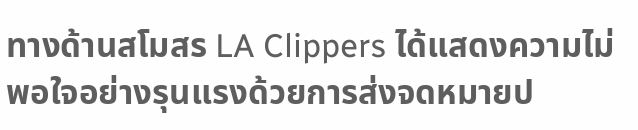ทางด้านสโมสร LA Clippers ได้แสดงความไม่พอใจอย่างรุนแรงด้วยการส่งจดหมายป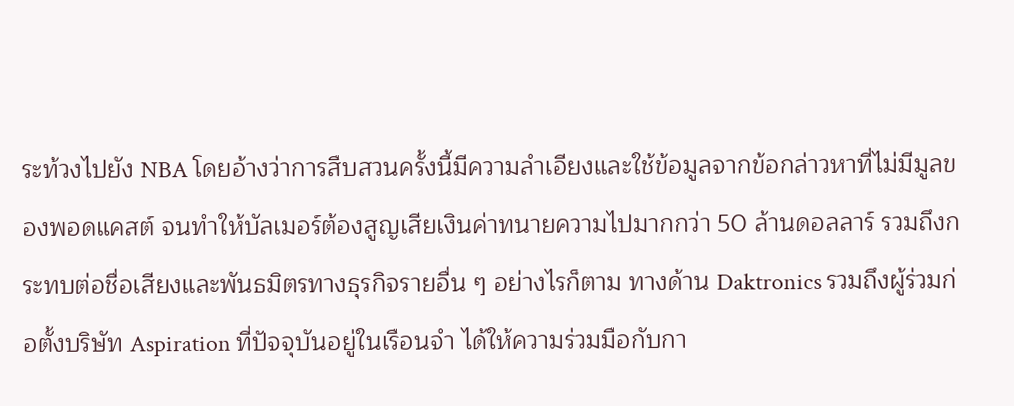ระท้วงไปยัง NBA โดยอ้างว่าการสืบสวนครั้งนี้มีความลำเอียงและใช้ข้อมูลจากข้อกล่าวหาที่ไม่มีมูลของพอดแคสต์ จนทำให้บัลเมอร์ต้องสูญเสียเงินค่าทนายความไปมากกว่า 50 ล้านดอลลาร์ รวมถึงกระทบต่อชื่อเสียงและพันธมิตรทางธุรกิจรายอื่น ๆ อย่างไรก็ตาม ทางด้าน Daktronics รวมถึงผู้ร่วมก่อตั้งบริษัท Aspiration ที่ปัจจุบันอยู่ในเรือนจำ ได้ให้ความร่วมมือกับกา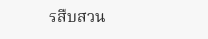รสืบสวน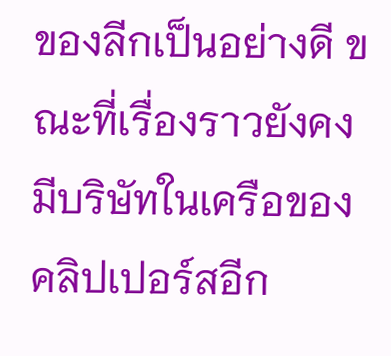ของลีกเป็นอย่างดี ขณะที่เรื่องราวยังคงมีบริษัทในเครือของคลิปเปอร์สอีก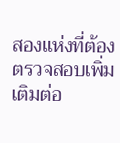สองแห่งที่ต้องตรวจสอบเพิ่มเติมต่อ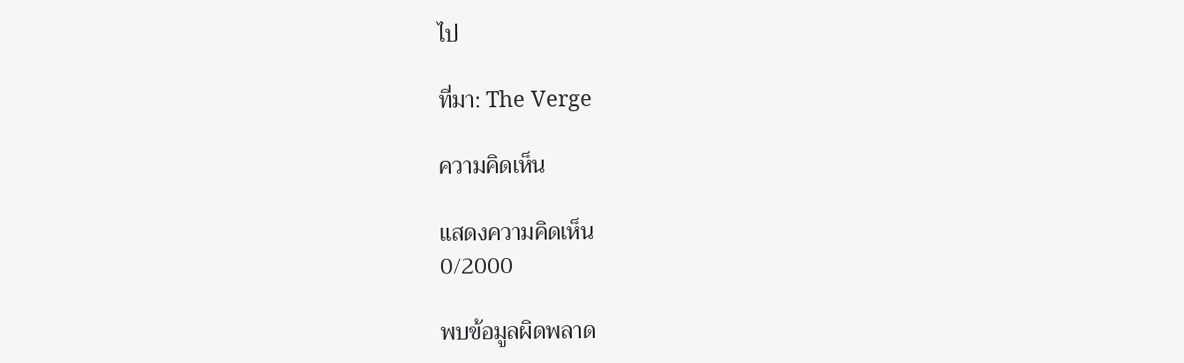ไป

ที่มา: The Verge

ความคิดเห็น

แสดงความคิดเห็น
0/2000

พบข้อมูลผิดพลาด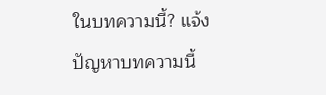ในบทความนี้? แจ้งปัญหาบทความนี้